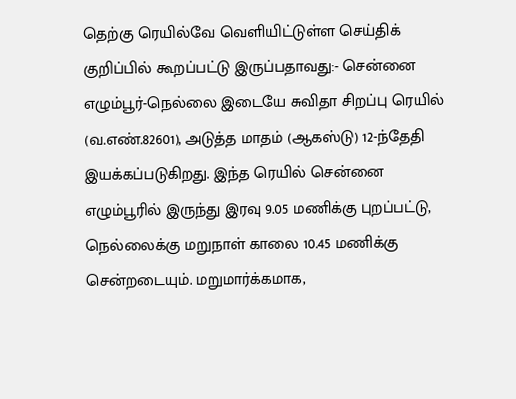தெற்கு ரெயில்வே வெளியிட்டுள்ள செய்திக் குறிப்பில் கூறப்பட்டு இருப்பதாவது:- சென்னை எழும்பூர்-நெல்லை இடையே சுவிதா சிறப்பு ரெயில் (வ.எண்.82601), அடுத்த மாதம் (ஆகஸ்டு) 12-ந்தேதி இயக்கப்படுகிறது. இந்த ரெயில் சென்னை எழும்பூரில் இருந்து இரவு 9.05 மணிக்கு புறப்பட்டு, நெல்லைக்கு மறுநாள் காலை 10.45 மணிக்கு சென்றடையும். மறுமார்க்கமாக,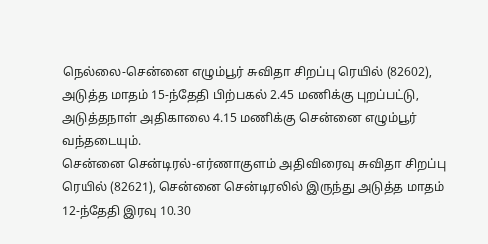நெல்லை-சென்னை எழும்பூர் சுவிதா சிறப்பு ரெயில் (82602), அடுத்த மாதம் 15-ந்தேதி பிற்பகல் 2.45 மணிக்கு புறப்பட்டு, அடுத்தநாள் அதிகாலை 4.15 மணிக்கு சென்னை எழும்பூர் வந்தடையும்.
சென்னை சென்டிரல்-எர்ணாகுளம் அதிவிரைவு சுவிதா சிறப்பு ரெயில் (82621), சென்னை சென்டிரலில் இருந்து அடுத்த மாதம் 12-ந்தேதி இரவு 10.30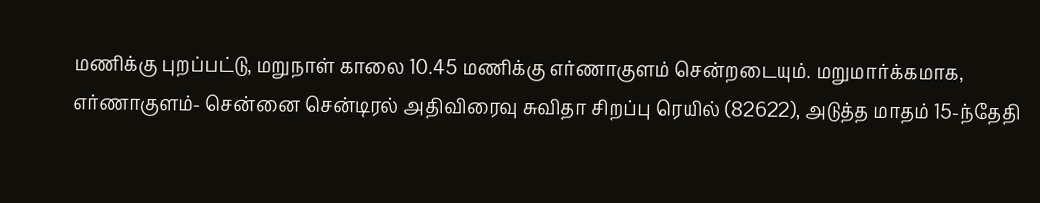மணிக்கு புறப்பட்டு, மறுநாள் காலை 10.45 மணிக்கு எர்ணாகுளம் சென்றடையும். மறுமார்க்கமாக, எர்ணாகுளம்- சென்னை சென்டிரல் அதிவிரைவு சுவிதா சிறப்பு ரெயில் (82622), அடுத்த மாதம் 15-ந்தேதி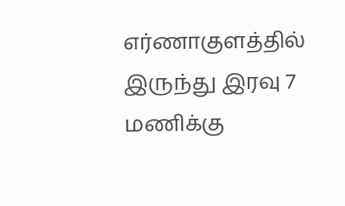எர்ணாகுளத்தில் இருந்து இரவு 7 மணிக்கு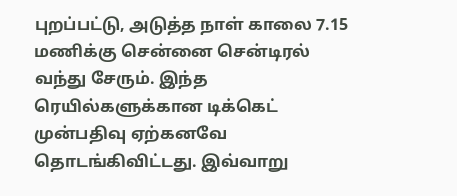புறப்பட்டு, அடுத்த நாள் காலை 7.15 மணிக்கு சென்னை சென்டிரல் வந்து சேரும். இந்த ரெயில்களுக்கான டிக்கெட் முன்பதிவு ஏற்கனவே தொடங்கிவிட்டது. இவ்வாறு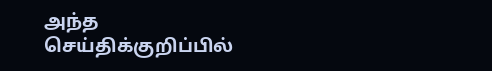அந்த செய்திக்குறிப்பில்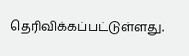தெரிவிக்கப்பட்டுள்ளது.